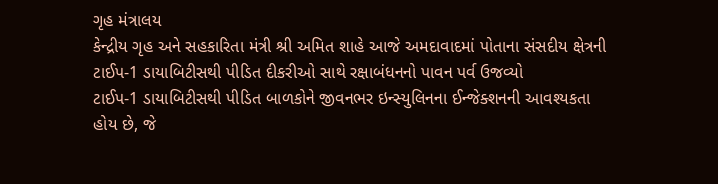ગૃહ મંત્રાલય
કેન્દ્રીય ગૃહ અને સહકારિતા મંત્રી શ્રી અમિત શાહે આજે અમદાવાદમાં પોતાના સંસદીય ક્ષેત્રની ટાઈપ-1 ડાયાબિટીસથી પીડિત દીકરીઓ સાથે રક્ષાબંધનનો પાવન પર્વ ઉજવ્યો
ટાઈપ-1 ડાયાબિટીસથી પીડિત બાળકોને જીવનભર ઇન્સ્યુલિનના ઈન્જેક્શનની આવશ્યકતા હોય છે, જે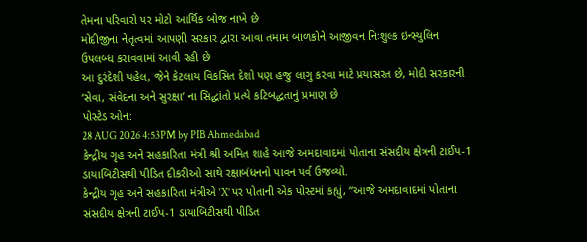તેમના પરિવારો પર મોટો આર્થિક બોજ નાખે છે
મોદીજીના નેતૃત્વમાં આપણી સરકાર દ્વારા આવા તમામ બાળકોને આજીવન નિઃશુલ્ક ઇન્સ્યુલિન ઉપલબ્ધ કરાવવામાં આવી રહી છે
આ દુરંદેશી પહેલ, જેને કેટલાય વિકસિત દેશો પણ હજુ લાગુ કરવા માટે પ્રયાસરત છે, મોદી સરકારની ‘સેવા, સંવેદના અને સુરક્ષા’ ના સિદ્ધાંતો પ્રત્યે કટિબદ્ધતાનું પ્રમાણ છે
પોસ્ટેડ ઓન:
28 AUG 2026 4:53PM by PIB Ahmedabad
કેન્દ્રીય ગૃહ અને સહકારિતા મંત્રી શ્રી અમિત શાહે આજે અમદાવાદમાં પોતાના સંસદીય ક્ષેત્રની ટાઈપ-1 ડાયાબિટીસથી પીડિત દીકરીઓ સાથે રક્ષાબંધનનો પાવન પર્વ ઉજવ્યો.
કેન્દ્રીય ગૃહ અને સહકારિતા મંત્રીએ ‘X’ પર પોતાની એક પોસ્ટમાં કહ્યું, “આજે અમદાવાદમાં પોતાના સંસદીય ક્ષેત્રની ટાઈપ-1 ડાયાબિટીસથી પીડિત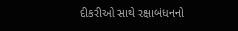દીકરીઓ સાથે રક્ષાબંધનનો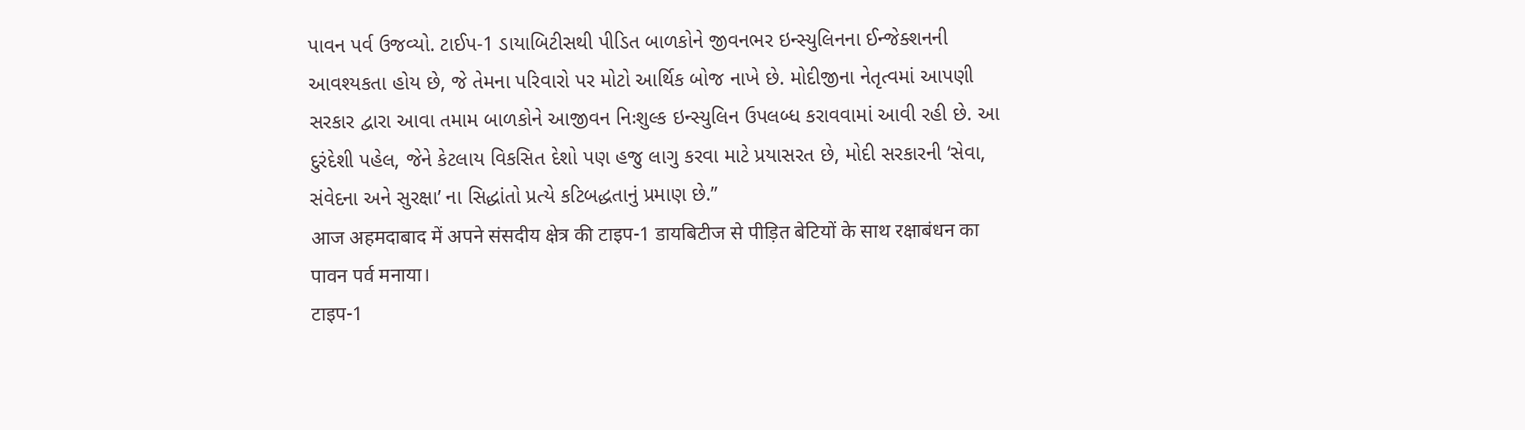પાવન પર્વ ઉજવ્યો. ટાઈપ-1 ડાયાબિટીસથી પીડિત બાળકોને જીવનભર ઇન્સ્યુલિનના ઈન્જેક્શનની આવશ્યકતા હોય છે, જે તેમના પરિવારો પર મોટો આર્થિક બોજ નાખે છે. મોદીજીના નેતૃત્વમાં આપણી સરકાર દ્વારા આવા તમામ બાળકોને આજીવન નિઃશુલ્ક ઇન્સ્યુલિન ઉપલબ્ધ કરાવવામાં આવી રહી છે. આ દુરંદેશી પહેલ, જેને કેટલાય વિકસિત દેશો પણ હજુ લાગુ કરવા માટે પ્રયાસરત છે, મોદી સરકારની ‘સેવા, સંવેદના અને સુરક્ષા’ ના સિદ્ધાંતો પ્રત્યે કટિબદ્ધતાનું પ્રમાણ છે.”
आज अहमदाबाद में अपने संसदीय क्षेत्र की टाइप-1 डायबिटीज से पीड़ित बेटियों के साथ रक्षाबंधन का पावन पर्व मनाया।
टाइप-1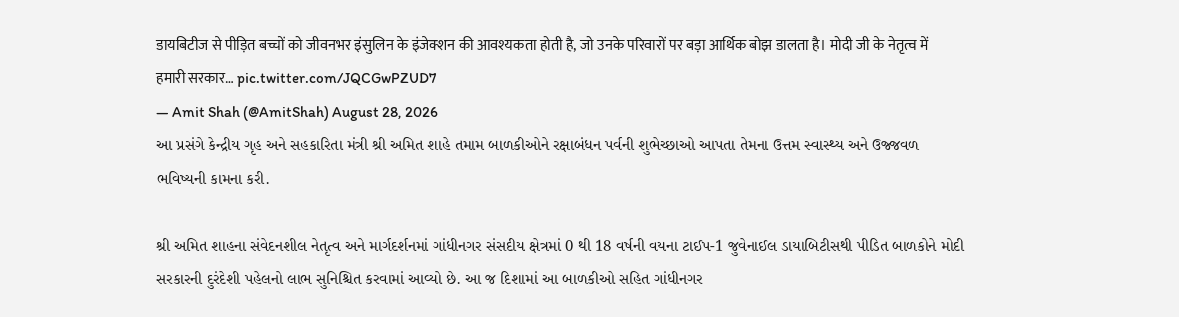डायबिटीज से पीड़ित बच्चों को जीवनभर इंसुलिन के इंजेक्शन की आवश्यकता होती है, जो उनके परिवारों पर बड़ा आर्थिक बोझ डालता है। मोदी जी के नेतृत्व में हमारी सरकार… pic.twitter.com/JQCGwPZUD7
— Amit Shah (@AmitShah) August 28, 2026
આ પ્રસંગે કેન્દ્રીય ગૃહ અને સહકારિતા મંત્રી શ્રી અમિત શાહે તમામ બાળકીઓને રક્ષાબંધન પર્વની શુભેચ્છાઓ આપતા તેમના ઉત્તમ સ્વાસ્થ્ય અને ઉજ્જવળ ભવિષ્યની કામના કરી.

શ્રી અમિત શાહના સંવેદનશીલ નેતૃત્વ અને માર્ગદર્શનમાં ગાંધીનગર સંસદીય ક્ષેત્રમાં 0 થી 18 વર્ષની વયના ટાઈપ-1 જુવેનાઈલ ડાયાબિટીસથી પીડિત બાળકોને મોદી સરકારની દુરંદેશી પહેલનો લાભ સુનિશ્ચિત કરવામાં આવ્યો છે. આ જ દિશામાં આ બાળકીઓ સહિત ગાંધીનગર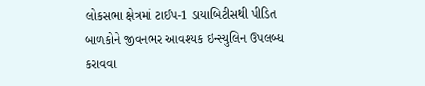લોકસભા ક્ષેત્રમાં ટાઈપ-1 ડાયાબિટીસથી પીડિત બાળકોને જીવનભર આવશ્યક ઇન્સ્યુલિન ઉપલબ્ધ કરાવવા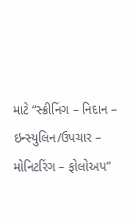માટે “સ્ક્રીનિંગ – નિદાન – ઇન્સ્યુલિન/ઉપચાર – મોનિટરિંગ – ફોલોઅપ”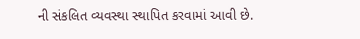ની સંકલિત વ્યવસ્થા સ્થાપિત કરવામાં આવી છે.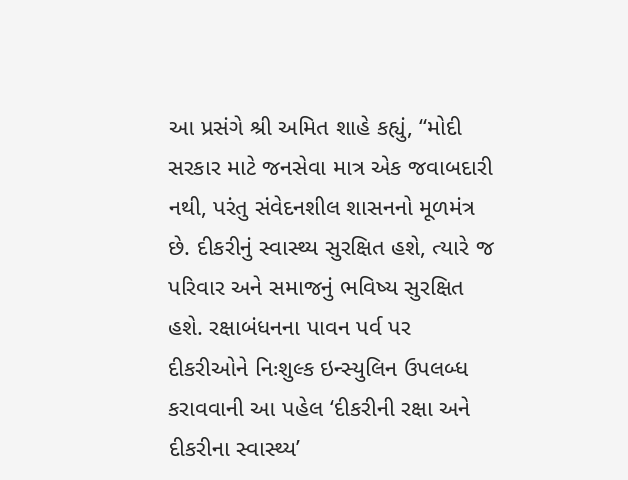આ પ્રસંગે શ્રી અમિત શાહે કહ્યું, “મોદી સરકાર માટે જનસેવા માત્ર એક જવાબદારી નથી, પરંતુ સંવેદનશીલ શાસનનો મૂળમંત્ર છે. દીકરીનું સ્વાસ્થ્ય સુરક્ષિત હશે, ત્યારે જ પરિવાર અને સમાજનું ભવિષ્ય સુરક્ષિત હશે. રક્ષાબંધનના પાવન પર્વ પર દીકરીઓને નિઃશુલ્ક ઇન્સ્યુલિન ઉપલબ્ધ કરાવવાની આ પહેલ ‘દીકરીની રક્ષા અને દીકરીના સ્વાસ્થ્ય’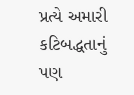પ્રત્યે અમારી કટિબદ્ધતાનું પણ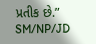પ્રતીક છે.”
SM/NP/JD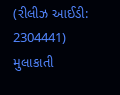(રીલીઝ આઈડી: 2304441)
મુલાકાતી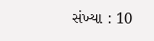સંખ્યા : 10